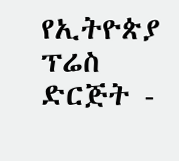የኢትዮጵያ ፕሬስ ድርጅት -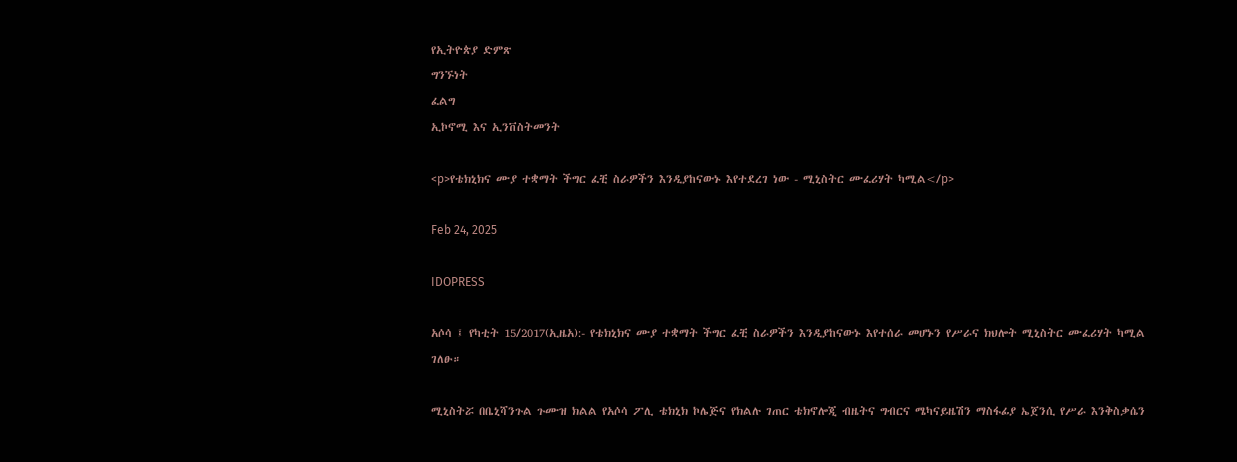የኢትዮጵያ ድምጽ
ግንኙነት
ፈልግ
ኢኮኖሚ እና ኢንቨስትመንት

<p>የቴክኒክና ሙያ ተቋማት ችግር ፈቺ ስራዎችን እንዲያከናውኑ እየተደረገ ነው - ሚኒስትር ሙፈሪሃት ካሚል</p>

Feb 24, 2025

IDOPRESS

አሶሳ ፤ የካቲት 15/2017(ኢዜአ):- የቴክኒክና ሙያ ተቋማት ችግር ፈቺ ስራዎችን እንዲያከናውኑ እየተሰራ መሆኑን የሥራና ክህሎት ሚኒስትር ሙፈሪሃት ካሚል ገለፁ።

ሚኒስትሯ በቤኒሻንጉል ጉሙዝ ክልል የአሶሳ ፖሊ ቴክኒክ ኮሌጅና የክልሉ ገጠር ቴክኖሎጂ ብዜትና ግብርና ሜካናይዜሽን ማስፋፊያ ኤጀንሲ የሥራ እንቅስቃሴን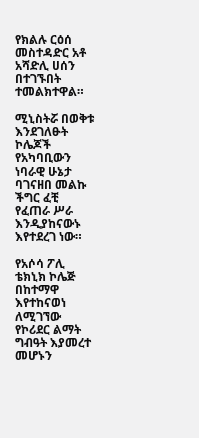የክልሉ ርዕሰ መስተዳድር አቶ አሻድሊ ሀሰን በተገኙበት ተመልክተዋል።

ሚኒስትሯ በወቅቱ እንደገለፁት ኮሌጆች የአካባቢውን ነባራዊ ሁኔታ ባገናዘበ መልኩ ችግር ፈቺ የፈጠራ ሥራ እንዲያከናውኑ እየተደረገ ነው።

የአሶሳ ፖሊ ቴክኒክ ኮሌጅ በከተማዋ እየተከናወነ ለሚገኘው የኮሪደር ልማት ግብዓት እያመረተ መሆኑን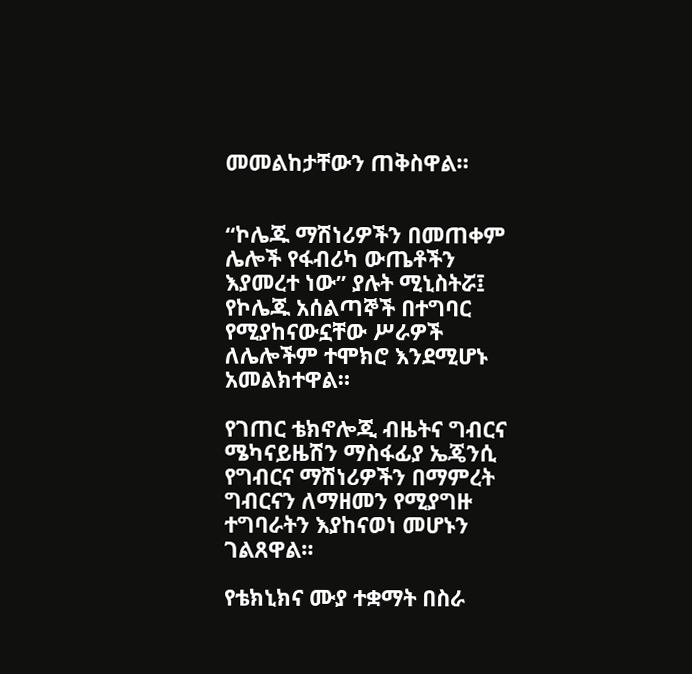መመልከታቸውን ጠቅስዋል።


“ኮሌጁ ማሽነሪዎችን በመጠቀም ሌሎች የፋብሪካ ውጤቶችን እያመረተ ነው” ያሉት ሚኒስትሯ፤ የኮሌጁ አሰልጣኞች በተግባር የሚያከናውኗቸው ሥራዎች ለሌሎችም ተሞክሮ እንደሚሆኑ አመልክተዋል።

የገጠር ቴክኖሎጂ ብዜትና ግብርና ሜካናይዜሽን ማስፋፊያ ኤጄንሲ የግብርና ማሽነሪዎችን በማምረት ግብርናን ለማዘመን የሚያግዙ ተግባራትን እያከናወነ መሆኑን ገልጸዋል።

የቴክኒክና ሙያ ተቋማት በስራ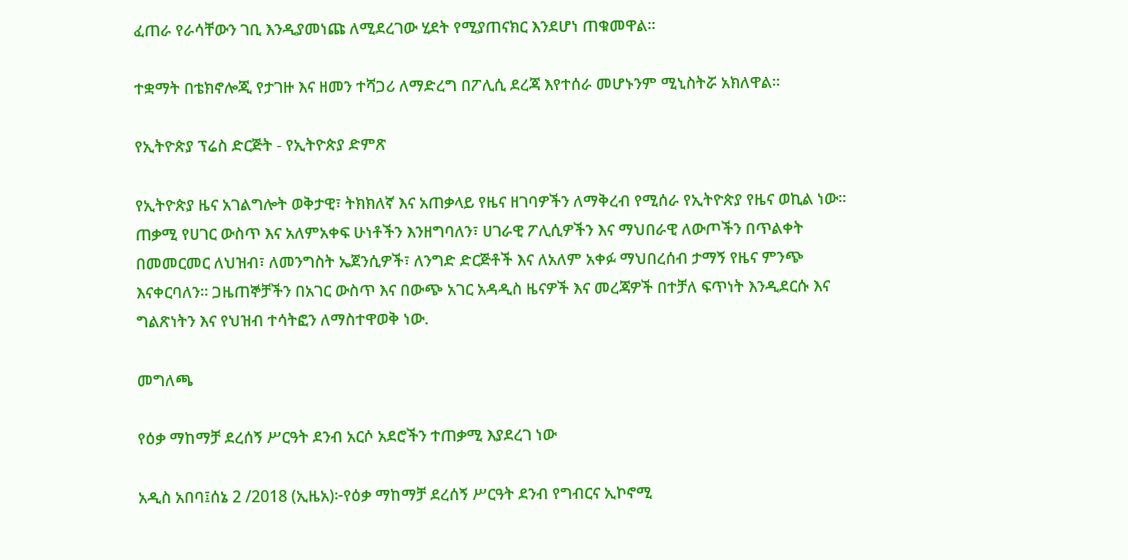ፈጠራ የራሳቸውን ገቢ እንዲያመነጩ ለሚደረገው ሂደት የሚያጠናክር እንደሆነ ጠቁመዋል።

ተቋማት በቴክኖሎጂ የታገዙ እና ዘመን ተሻጋሪ ለማድረግ በፖሊሲ ደረጃ እየተሰራ መሆኑንም ሚኒስትሯ አክለዋል።

የኢትዮጵያ ፕሬስ ድርጅት - የኢትዮጵያ ድምጽ

የኢትዮጵያ ዜና አገልግሎት ወቅታዊ፣ ትክክለኛ እና አጠቃላይ የዜና ዘገባዎችን ለማቅረብ የሚሰራ የኢትዮጵያ የዜና ወኪል ነው። ጠቃሚ የሀገር ውስጥ እና አለምአቀፍ ሁነቶችን እንዘግባለን፣ ሀገራዊ ፖሊሲዎችን እና ማህበራዊ ለውጦችን በጥልቀት በመመርመር ለህዝብ፣ ለመንግስት ኤጀንሲዎች፣ ለንግድ ድርጅቶች እና ለአለም አቀፉ ማህበረሰብ ታማኝ የዜና ምንጭ እናቀርባለን። ጋዜጠኞቻችን በአገር ውስጥ እና በውጭ አገር አዳዲስ ዜናዎች እና መረጃዎች በተቻለ ፍጥነት እንዲደርሱ እና ግልጽነትን እና የህዝብ ተሳትፎን ለማስተዋወቅ ነው.

መግለጫ

የዕቃ ማከማቻ ደረሰኝ ሥርዓት ደንብ አርሶ አደሮችን ተጠቃሚ እያደረገ ነው

አዲስ አበባ፤ሰኔ 2 /2018 (ኢዜአ)፦የዕቃ ማከማቻ ደረሰኝ ሥርዓት ደንብ የግብርና ኢኮኖሚ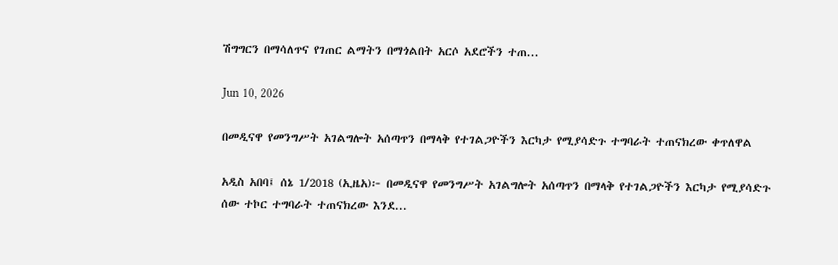ሽግግርን በማሳለጥና የገጠር ልማትን በማጎልበት አርሶ አደሮችን ተጠ...

Jun 10, 2026

በመዲናዋ የመንግሥት አገልግሎት አሰጣጥን በማላቅ የተገልጋዮችን እርካታ የሚያሳድጉ ተግባራት ተጠናክረው ቀጥለዋል

አዲስ አበባ፤ ሰኔ 1/2018 (ኢዜአ)፦ በመዲናዋ የመንግሥት አገልግሎት አሰጣጥን በማላቅ የተገልጋዮችን እርካታ የሚያሳድጉ ሰው ተኮር ተግባራት ተጠናክረው እንደ...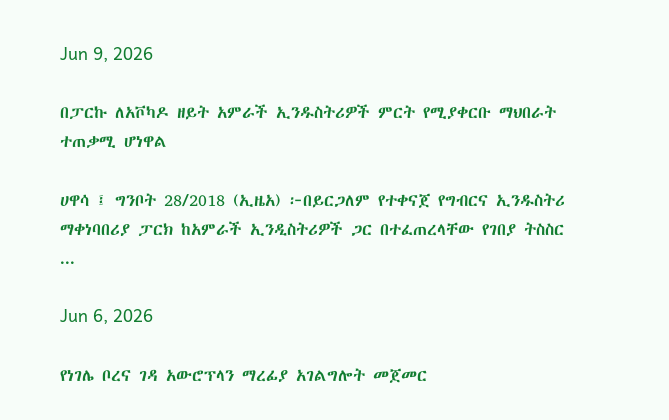Jun 9, 2026

በፓርኩ ለአቮካዶ ዘይት አምራች ኢንዱስትሪዎች ምርት የሚያቀርቡ ማህበራት ተጠቃሚ ሆነዋል

ሀዋሳ ፤ ግንቦት 28/2018 (ኢዜአ) ፦በይርጋለም የተቀናጀ የግብርና ኢንዱስትሪ ማቀነባበሪያ ፓርክ ከአምራች ኢንዲስትሪዎች ጋር በተፈጠረላቸው የገበያ ትስስር ...

Jun 6, 2026

የነገሌ ቦረና ገዳ አውሮፕላን ማረፊያ አገልግሎት መጀመር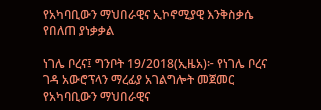የአካባቢውን ማህበራዊና ኢኮኖሚያዊ እንቅስቃሴ የበለጠ ያነቃቃል

ነገሌ ቦረና፤ ግንቦት 19/2018(ኢዜአ)፦ የነገሌ ቦረና ገዳ አውሮፕላን ማረፊያ አገልግሎት መጀመር የአካባቢውን ማህበራዊና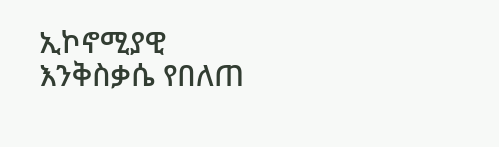ኢኮኖሚያዊ እንቅስቃሴ የበለጠ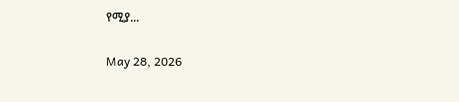የሚያ...

May 28, 2026